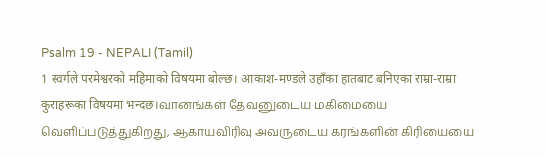Psalm 19 - NEPALI (Tamil)
1 स्वर्गले परमेश्वरको महिमाको विषयमा बोल्छ। आकाश-मण्डले उहाँका हातबाट बनिएका राम्रा-राम्रा कुराहरूका विषयमा भन्दछ।வானங்கள் தேவனுடைய மகிமையை வெளிப்படுத்துகிறது, ஆகாயவிரிவு அவருடைய கரங்களின் கிரியையை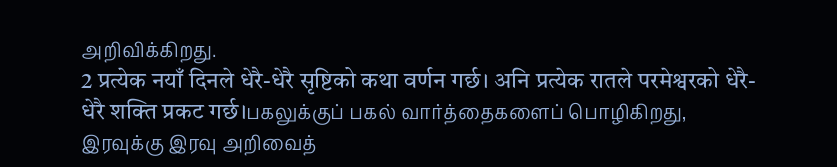அறிவிக்கிறது.
2 प्रत्येक नयाँ दिनले धेरै-धेरै सृष्टिको कथा वर्णन गर्छ। अनि प्रत्येक रातले परमेश्वरको धेरै-धेरै शक्ति प्रकट गर्छ।பகலுக்குப் பகல் வார்த்தைகளைப் பொழிகிறது, இரவுக்கு இரவு அறிவைத்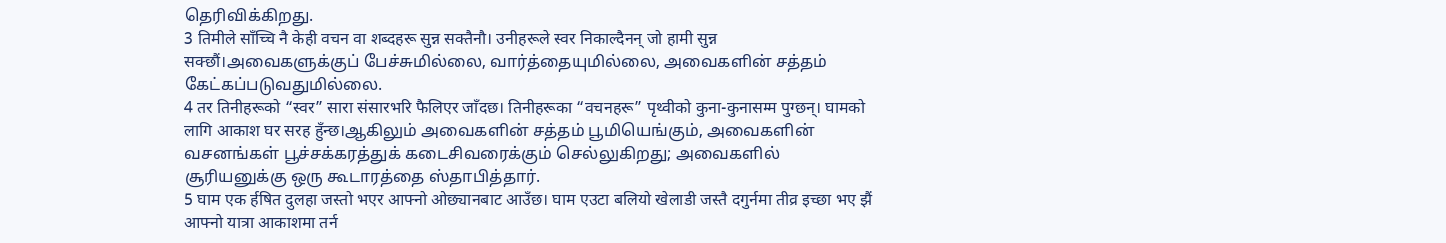தெரிவிக்கிறது.
3 तिमीले साँच्चि नै केही वचन वा शब्दहरू सुन्न सक्तैनौ। उनीहरूले स्वर निकाल्दैनन् जो हामी सुन्न सक्छौं।அவைகளுக்குப் பேச்சுமில்லை, வார்த்தையுமில்லை, அவைகளின் சத்தம் கேட்கப்படுவதுமில்லை.
4 तर तिनीहरूको “स्वर” सारा संसारभरि फैलिएर जाँदछ। तिनीहरूका “वचनहरू” पृथ्वीको कुना-कुनासम्म पुग्छन्। घामको लागि आकाश घर सरह हुँन्छ।ஆகிலும் அவைகளின் சத்தம் பூமியெங்கும், அவைகளின் வசனங்கள் பூச்சக்கரத்துக் கடைசிவரைக்கும் செல்லுகிறது; அவைகளில் சூரியனுக்கு ஒரு கூடாரத்தை ஸ்தாபித்தார்.
5 घाम एक र्हषित दुलहा जस्तो भएर आफ्नो ओछ्यानबाट आउँछ। घाम एउटा बलियो खेलाडी जस्तै दगुर्नमा तीव्र इच्छा भए झैं आफ्नो यात्रा आकाशमा तर्न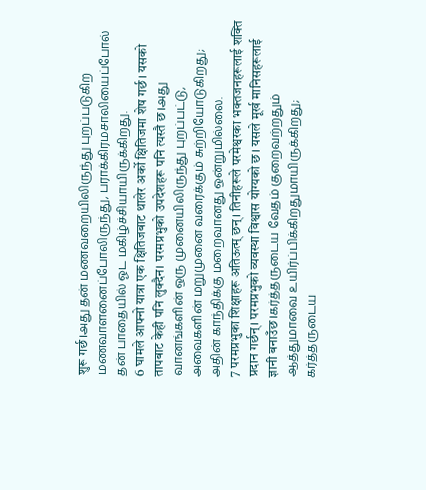शुरू गर्छ।அது தன் மணவறையிலிருந்து புறப்படுகிற மணவாளனைப்போலிருந்து, பராக்கிரமசாலியைப்போல் தன் பாதையில் ஓட மகிழ்ச்சியாயிருக்கிறது.
6 घामले आफ्नो यात्रा एक क्षितिजबाट थालेर अर्को क्षितिजमा शेष गर्छ। यसको तापबाट केही पनि लुक्दैन। परमप्रभुको उपदेशहरू पनि त्यस्तै छ।அது வானங்களின் ஒரு முனையிலிருந்து புறப்பட்டு, அவைகளின் மறுமுனை வரைக்கும் சுற்றியோடுகிறது; அதின் காந்திக்கு மறைவானது ஒன்றுமில்லை.
7 परमप्रभुका शिक्षाहरू अतिऊत्म् छन्। तिनीहरूले परमेश्वरका भक्तजनहरूलाई शक्ति प्रदान गर्छन्। परमप्रभुको व्यवस्था विश्वास योग्यको छ। यसले मूर्ख मानिसहरूलाई ज्ञानी बनाउँछ।கர்த்தருடைய வேதம் குறைவற்றதும் ஆத்துமாவை உயிர்ப்பிக்கிறதுமாயிருக்கிறது; கர்த்தருடைய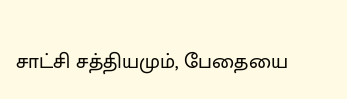சாட்சி சத்தியமும், பேதையை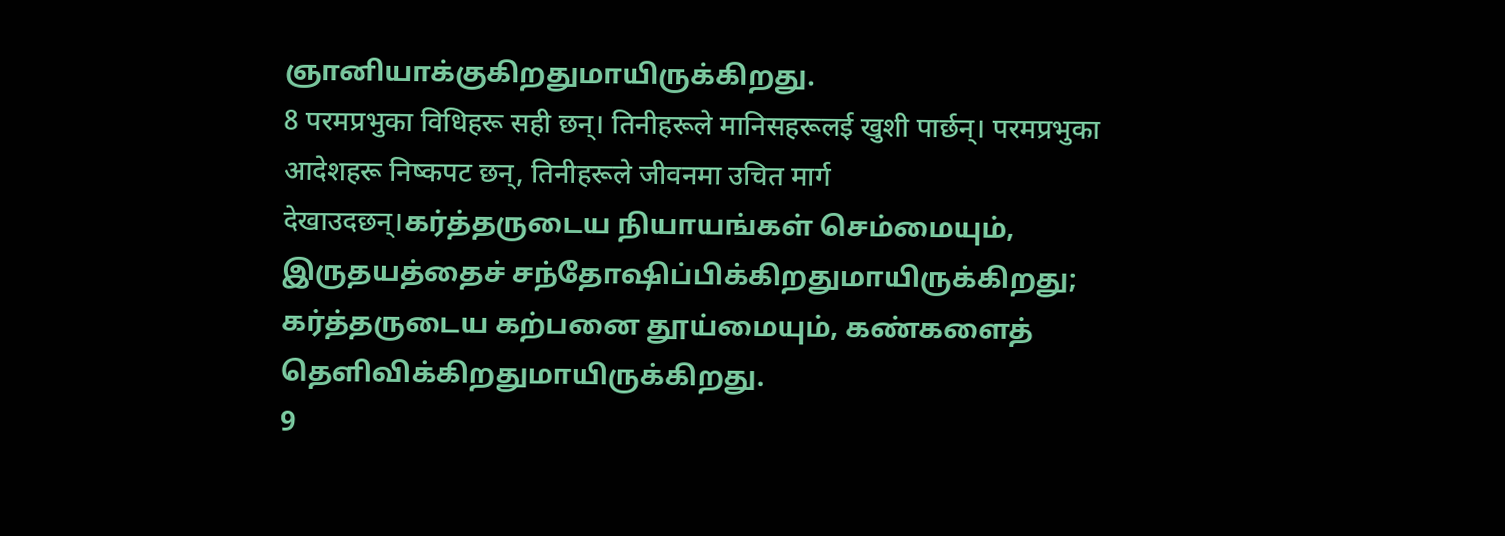ஞானியாக்குகிறதுமாயிருக்கிறது.
8 परमप्रभुका विधिहरू सही छन्। तिनीहरूले मानिसहरूलई खुशी पार्छन्। परमप्रभुका आदेशहरू निष्कपट छन्, तिनीहरूले जीवनमा उचित मार्ग देखाउदछन्।கர்த்தருடைய நியாயங்கள் செம்மையும், இருதயத்தைச் சந்தோஷிப்பிக்கிறதுமாயிருக்கிறது; கர்த்தருடைய கற்பனை தூய்மையும், கண்களைத் தெளிவிக்கிறதுமாயிருக்கிறது.
9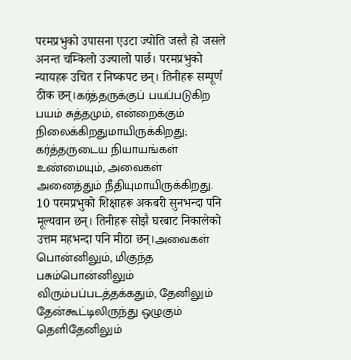परमप्रभुको उपासना एउटा ज्योति जस्तै हो जसले अनन्त चम्किलो उज्यालो पार्छ। परमप्रभुको न्यायहरू उचित र निष्कपट छन्। तिनीहरू सम्पूर्ण ठीक छन्।கர்த்தருக்குப் பயப்படுகிற பயம் சுத்தமும், என்றைக்கும் நிலைக்கிறதுமாயிருக்கிறது; கர்த்தருடைய நியாயங்கள் உண்மையும், அவைகள் அனைத்தும் நீதியுமாயிருக்கிறது.
10 परमप्रभुको शिक्षाहरू अकबरी सुनभन्दा पनि मूल्यवान छन्। तिनीहरू सोझै घरबाट निकालेको उत्तम महभन्दा पनि मीठा छन्।அவைகள் பொன்னிலும், மிகுந்த பசும்பொன்னிலும் விரும்பப்படத்தக்கதும், தேனிலும் தேன்கூட்டிலிருந்து ஒழுகும் தெளிதேனிலும்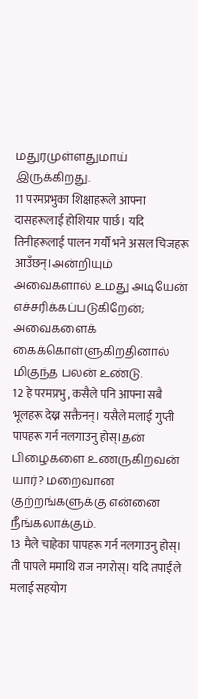மதுரமுள்ளதுமாய் இருக்கிறது.
11 परमप्रभुका शिक्षाहरूले आफ्ना दासहरूलाई होशियार पार्छ। यदि तिनीहरूलाई पालन गर्यौ भने असल चिजहरू आउँछन्।அன்றியும் அவைகளால் உமது அடியேன் எச்சரிக்கப்படுகிறேன்; அவைகளைக் கைக்கொள்ளுகிறதினால் மிகுந்த பலன் உண்டு.
12 हे परमप्रभु, कसैले पनि आफ्ना सबै भूलहरू देख्न सक्तैनन्। यसैले मलाई गुप्ती पापहरू गर्न नलगाउनु होस्।தன் பிழைகளை உணருகிறவன் யார்? மறைவான குற்றங்களுக்கு என்னை நீங்கலாக்கும்.
13 मैले चाहेका पापहरू गर्न नलगाउनु होस्। ती पापले ममाथि राज नगरोस्। यदि तपाईंले मलाई सहयोग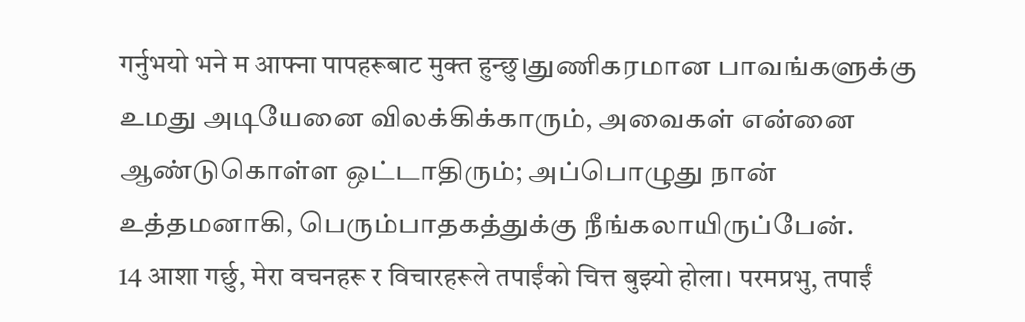गर्नुभयो भने म आफ्ना पापहरूबाट मुक्त हुन्छु।துணிகரமான பாவங்களுக்கு உமது அடியேனை விலக்கிக்காரும், அவைகள் என்னை ஆண்டுகொள்ள ஒட்டாதிரும்; அப்பொழுது நான் உத்தமனாகி, பெரும்பாதகத்துக்கு நீங்கலாயிருப்பேன்.
14 आशा गर्छु, मेरा वचनहरू र विचारहरूले तपाईंको चित्त बुझ्यो होला। परमप्रभु, तपाईं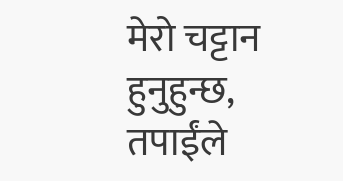मेरो चट्टान हुनुहुन्छ, तपाईंले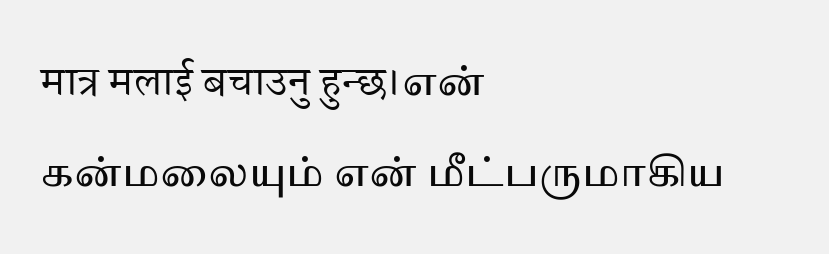मात्र मलाई बचाउनु हुन्छ।என் கன்மலையும் என் மீட்பருமாகிய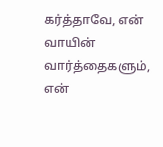கர்த்தாவே, என் வாயின் வார்த்தைகளும், என்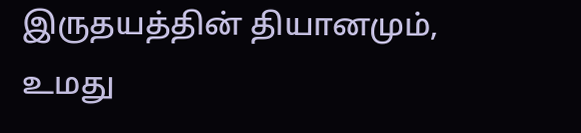இருதயத்தின் தியானமும், உமது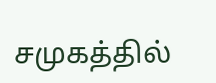சமுகத்தில்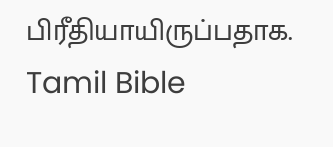பிரீதியாயிருப்பதாக.
Tamil Bible